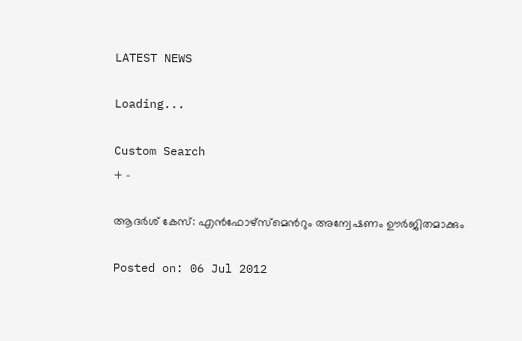LATEST NEWS

Loading...

Custom Search
+ -

ആദര്‍ശ് കേസ്: എന്‍ഫോഴ്‌സ്‌മെന്‍റും അന്വേഷണം ഊര്‍ജിതമാക്കും

Posted on: 06 Jul 2012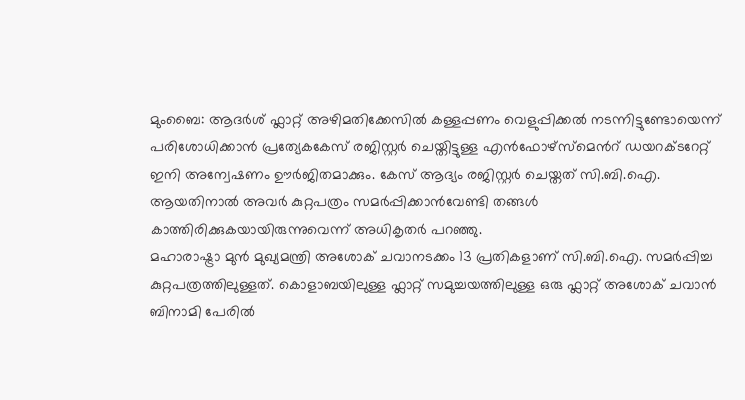മുംബൈ: ആദര്‍ശ് ഫ്ലാറ്റ് അഴിമതിക്കേസില്‍ കള്ളപ്പണം വെളുപ്പിക്കല്‍ നടന്നിട്ടുണ്ടോയെന്ന് പരിശോധിക്കാന്‍ പ്രത്യേകകേസ് രജിസ്റ്റര്‍ ചെയ്തിട്ടുള്ള എന്‍ഫോഴ്‌സ്‌മെന്‍റ് ഡയറക്ടറേറ്റ് ഇനി അന്വേഷണം ഊര്‍ജിതമാക്കും. കേസ് ആദ്യം രജിസ്റ്റര്‍ ചെയ്തത് സി.ബി.ഐ. ആയതിനാല്‍ അവര്‍ കുറ്റപത്രം സമര്‍പ്പിക്കാന്‍വേണ്ടി തങ്ങള്‍ കാത്തിരിക്കുകയായിരുന്നുവെന്ന് അധികൃതര്‍ പറഞ്ഞു.
മഹാരാഷ്ട്രാ മുന്‍ മുഖ്യമന്ത്രി അശോക് ചവാനടക്കം 13 പ്രതികളാണ് സി.ബി.ഐ. സമര്‍പ്പിച്ച കുറ്റപത്രത്തിലുള്ളത്. കൊളാബയിലുള്ള ഫ്ലാറ്റ് സമുച്ചയത്തിലുള്ള ഒരു ഫ്ലാറ്റ് അശോക് ചവാന്‍ ബിനാമി പേരില്‍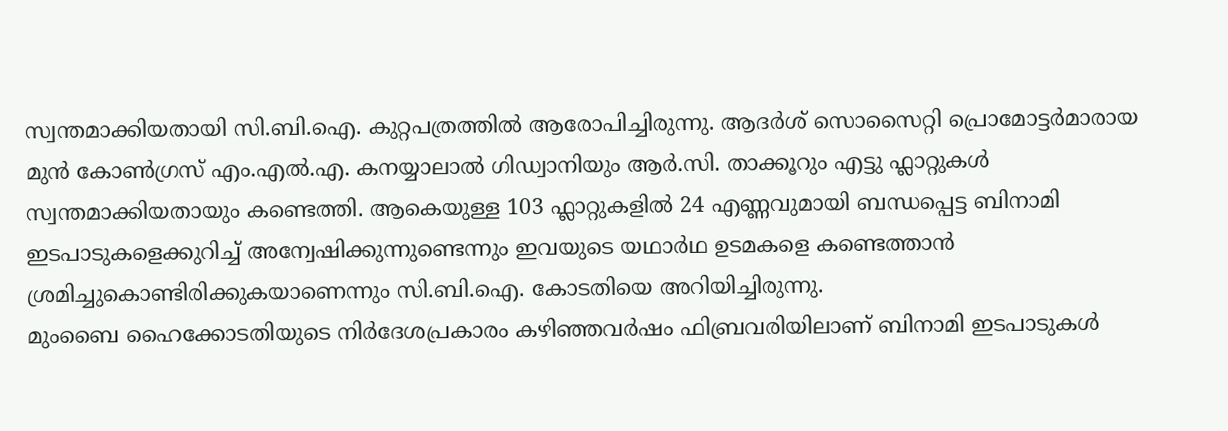സ്വന്തമാക്കിയതായി സി.ബി.ഐ. കുറ്റപത്രത്തില്‍ ആരോപിച്ചിരുന്നു. ആദര്‍ശ് സൊസൈറ്റി പ്രൊമോട്ടര്‍മാരായ മുന്‍ കോണ്‍ഗ്രസ് എം.എല്‍.എ. കനയ്യാലാല്‍ ഗിഡ്വാനിയും ആര്‍.സി. താക്കൂറും എട്ടു ഫ്ലാറ്റുകള്‍ സ്വന്തമാക്കിയതായും കണ്ടെത്തി. ആകെയുള്ള 103 ഫ്ലാറ്റുകളില്‍ 24 എണ്ണവുമായി ബന്ധപ്പെട്ട ബിനാമി ഇടപാടുകളെക്കുറിച്ച് അന്വേഷിക്കുന്നുണ്ടെന്നും ഇവയുടെ യഥാര്‍ഥ ഉടമകളെ കണ്ടെത്താന്‍ ശ്രമിച്ചുകൊണ്ടിരിക്കുകയാണെന്നും സി.ബി.ഐ. കോടതിയെ അറിയിച്ചിരുന്നു.
മുംബൈ ഹൈക്കോടതിയുടെ നിര്‍ദേശപ്രകാരം കഴിഞ്ഞവര്‍ഷം ഫിബ്രവരിയിലാണ് ബിനാമി ഇടപാടുകള്‍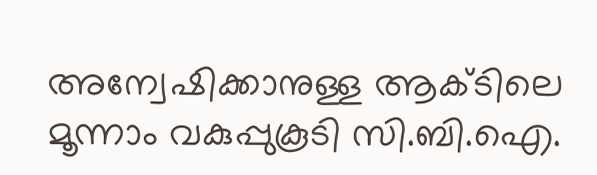അന്വേഷിക്കാനുള്ള ആക്ടിലെ മൂന്നാം വകുപ്പുകൂടി സി.ബി.ഐ.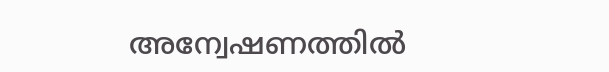അന്വേഷണത്തില്‍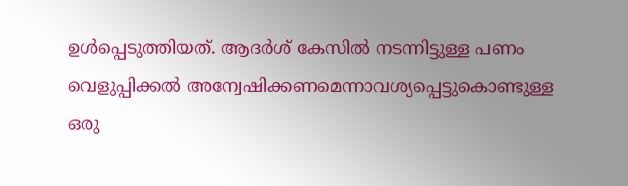ഉള്‍പ്പെടുത്തിയത്. ആദര്‍ശ് കേസില്‍ നടന്നിട്ടുള്ള പണം വെളുപ്പിക്കല്‍ അന്വേഷിക്കണമെന്നാവശ്യപ്പെട്ടുകൊണ്ടുള്ള ഒരു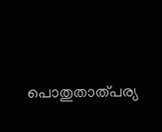പൊതുതാത്പര്യ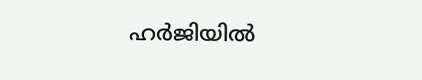ഹര്‍ജിയില്‍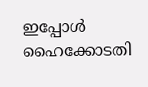ഇപ്പോള്‍ ഹൈക്കോടതി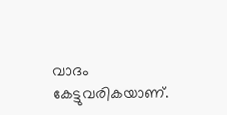വാദം കേട്ടുവരികയാണ്.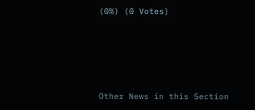(0%) (0 Votes)





Other News in this Section